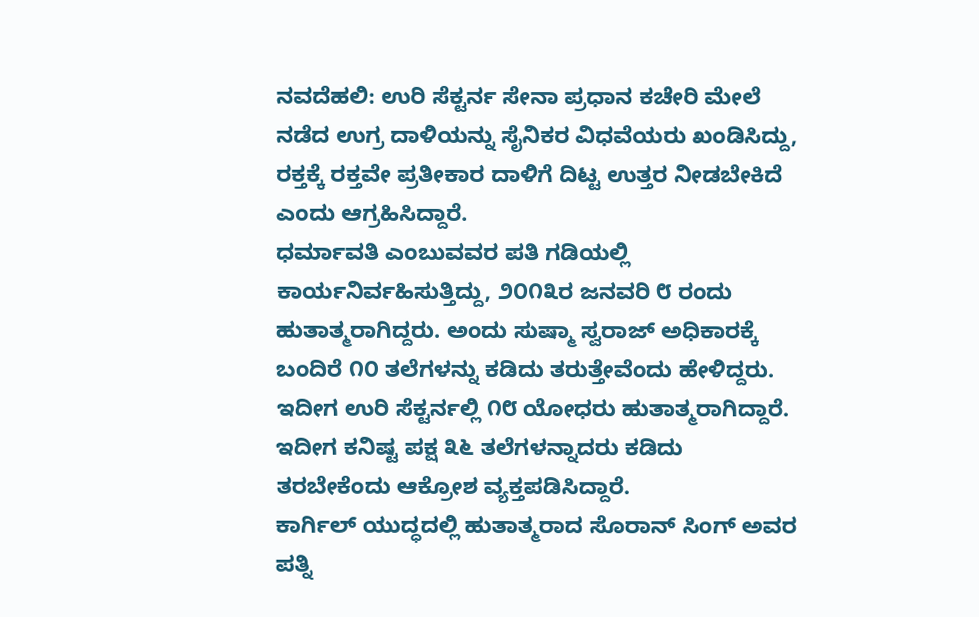ನವದೆಹಲಿ: ಉರಿ ಸೆಕ್ಟರ್ನ ಸೇನಾ ಪ್ರಧಾನ ಕಚೇರಿ ಮೇಲೆ ನಡೆದ ಉಗ್ರ ದಾಳಿಯನ್ನು ಸೈನಿಕರ ವಿಧವೆಯರು ಖಂಡಿಸಿದ್ದು, ರಕ್ತಕ್ಕೆ ರಕ್ತವೇ ಪ್ರತೀಕಾರ ದಾಳಿಗೆ ದಿಟ್ಟ ಉತ್ತರ ನೀಡಬೇಕಿದೆ ಎಂದು ಆಗ್ರಹಿಸಿದ್ದಾರೆ.
ಧರ್ಮಾವತಿ ಎಂಬುವವರ ಪತಿ ಗಡಿಯಲ್ಲಿ ಕಾರ್ಯನಿರ್ವಹಿಸುತ್ತಿದ್ದು, ೨೦೧೩ರ ಜನವರಿ ೮ ರಂದು ಹುತಾತ್ಮರಾಗಿದ್ದರು. ಅಂದು ಸುಷ್ಮಾ ಸ್ವರಾಜ್ ಅಧಿಕಾರಕ್ಕೆ ಬಂದಿರೆ ೧೦ ತಲೆಗಳನ್ನು ಕಡಿದು ತರುತ್ತೇವೆಂದು ಹೇಳಿದ್ದರು. ಇದೀಗ ಉರಿ ಸೆಕ್ಟರ್ನಲ್ಲಿ ೧೮ ಯೋಧರು ಹುತಾತ್ಮರಾಗಿದ್ದಾರೆ. ಇದೀಗ ಕನಿಷ್ಟ ಪಕ್ಷ ೩೬ ತಲೆಗಳನ್ನಾದರು ಕಡಿದು ತರಬೇಕೆಂದು ಆಕ್ರೋಶ ವ್ಯಕ್ತಪಡಿಸಿದ್ದಾರೆ.
ಕಾರ್ಗಿಲ್ ಯುದ್ಧದಲ್ಲಿ ಹುತಾತ್ಮರಾದ ಸೊರಾನ್ ಸಿಂಗ್ ಅವರ ಪತ್ನಿ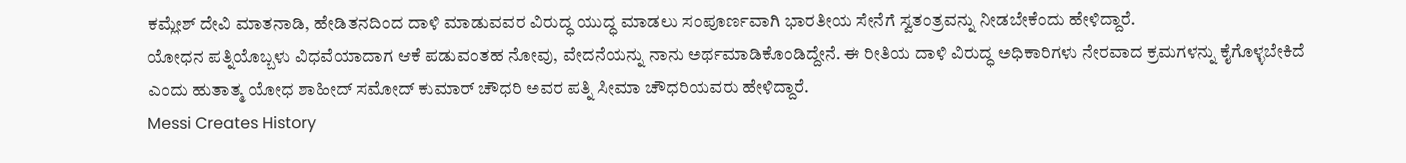ಕಮ್ಲೇಶ್ ದೇವಿ ಮಾತನಾಡಿ, ಹೇಡಿತನದಿಂದ ದಾಳಿ ಮಾಡುವವರ ವಿರುದ್ಧ ಯುದ್ಧ ಮಾಡಲು ಸಂಪೂರ್ಣವಾಗಿ ಭಾರತೀಯ ಸೇನೆಗೆ ಸ್ವತಂತ್ರವನ್ನು ನೀಡಬೇಕೆಂದು ಹೇಳಿದ್ದಾರೆ.
ಯೋಧನ ಪತ್ನಿಯೊಬ್ಬಳು ವಿಧವೆಯಾದಾಗ ಆಕೆ ಪಡುವಂತಹ ನೋವು, ವೇದನೆಯನ್ನು ನಾನು ಅರ್ಥಮಾಡಿಕೊಂಡಿದ್ದೇನೆ. ಈ ರೀತಿಯ ದಾಳಿ ವಿರುದ್ಧ ಅಧಿಕಾರಿಗಳು ನೇರವಾದ ಕ್ರಮಗಳನ್ನು ಕೈಗೊಳ್ಳಬೇಕಿದೆ ಎಂದು ಹುತಾತ್ಮ ಯೋಧ ಶಾಹೀದ್ ಸಮೋದ್ ಕುಮಾರ್ ಚೌಧರಿ ಅವರ ಪತ್ನಿ ಸೀಮಾ ಚೌಧರಿಯವರು ಹೇಳಿದ್ದಾರೆ.
Messi Creates History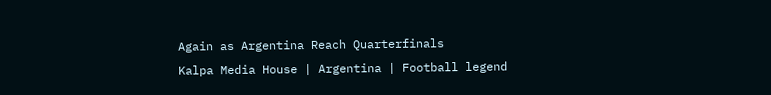Again as Argentina Reach Quarterfinals
Kalpa Media House | Argentina | Football legend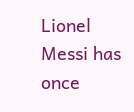Lionel Messi has once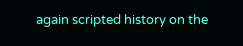again scripted history on the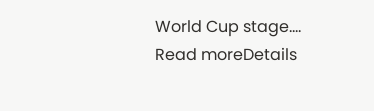World Cup stage....
Read moreDetails